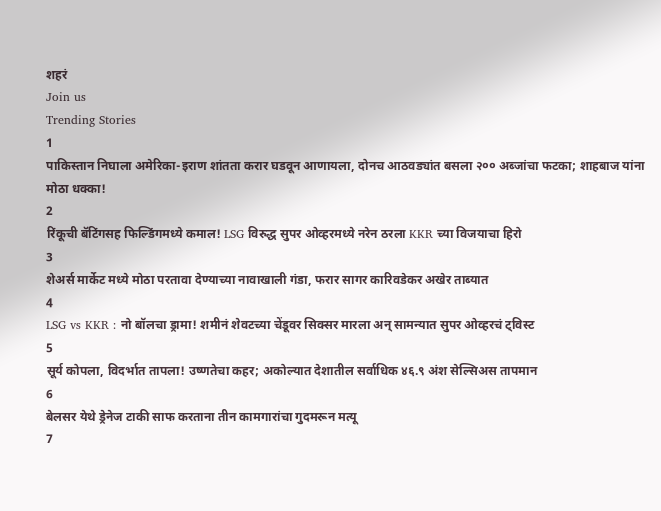शहरं
Join us
Trending Stories
1
पाकिस्तान निघाला अमेरिका-इराण शांतता करार घडवून आणायला, दोनच आठवड्यांत बसला २०० अब्जांचा फटका; शाहबाज यांना मोठा धक्का!
2
रिंकूची बॅटिंगसह फिल्डिंगमध्ये कमाल! LSG विरुद्ध सुपर ओव्हरमध्ये नरेन ठरला KKR च्या विजयाचा हिरो
3
शेअर्स मार्केट मध्ये मोठा परतावा देण्याच्या नावाखाली गंडा, फरार सागर कारिवडेकर अखेर ताब्यात
4
LSG vs KKR : नो बॉलचा ड्रामा! शमीनं शेवटच्या चेंडूवर सिक्सर मारला अन् सामन्यात सुपर ओव्हरचं ट्विस्ट
5
सूर्य कोपला, विदर्भात तापला! उष्णतेचा कहर; अकोल्यात देशातील सर्वाधिक ४६.९ अंश सेल्सिअस तापमान
6
बेलसर येथे ड्रेनेज टाकी साफ करताना तीन कामगारांचा गुदमरून मत्यू
7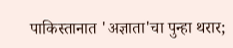पाकिस्तानात 'अज्ञाता'चा पुन्हा थरार;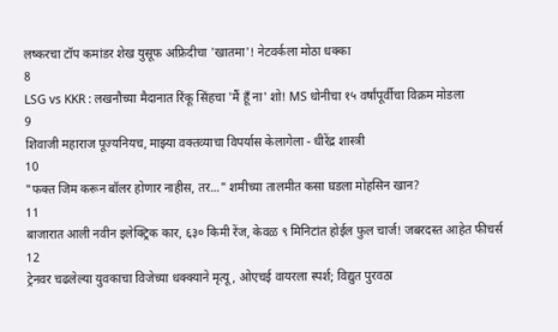लष्करचा टॉप कमांडर शेख युसूफ अफ्रिदीचा 'खातमा'! नेटवर्कला मोठा धक्का
8
LSG vs KKR : लखनौच्या मैदानात रिंकू सिंहचा 'मैं हूँ ना' शो! MS धोनीचा १५ वर्षांपूर्वीचा विक्रम मोडला
9
शिवाजी महाराज पूज्यनियच, माझ्या वक्तव्याचा विपर्यास केलागेला - धीरेंद्र शास्त्री
10
"फक्त जिम करून बॉलर होणार नाहीस, तर..." शमीच्या तालमीत कसा घडला मोहसिन खान?
11
बाजारात आली नवीन इलेक्ट्रिक कार, ६३० किमी रेंज, केवळ ९ मिनिटांत होईल फुल चार्ज! जबरदस्त आहेत फीचर्स
12
ट्रेनवर चढलेल्या युवकाचा विजेच्या धक्क्याने मृत्यू, ओएचई वायरला स्पर्श; विद्युत पुरवठा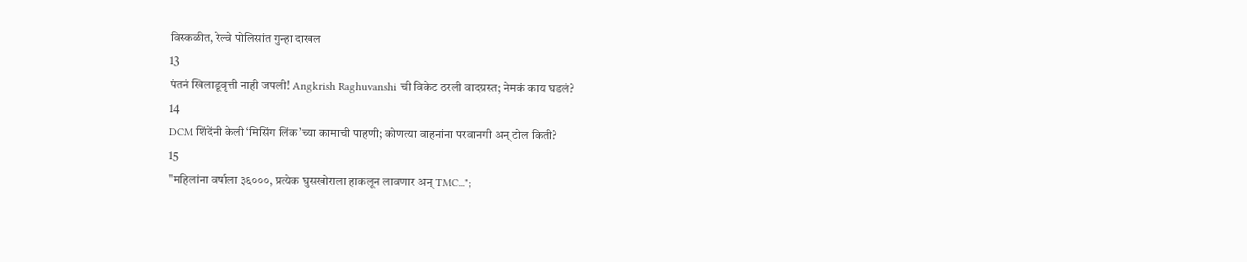विस्कळीत, रेल्वे पोलिसांत गुन्हा दाखल
13
पंतनं खिलाडूवृत्ती नाही जपली! Angkrish Raghuvanshi ची विकेट ठरली वादग्रस्त; नेमकं काय घडलं?
14
DCM शिंदेंनी केली ‘मिसिंग लिंक’च्या कामाची पाहणी; कोणत्या वाहनांना परवानगी अन् टोल किती?
15
"महिलांना वर्षाला ३६०००, प्रत्येक घुसखोराला हाकलून लावणार अन् TMC...";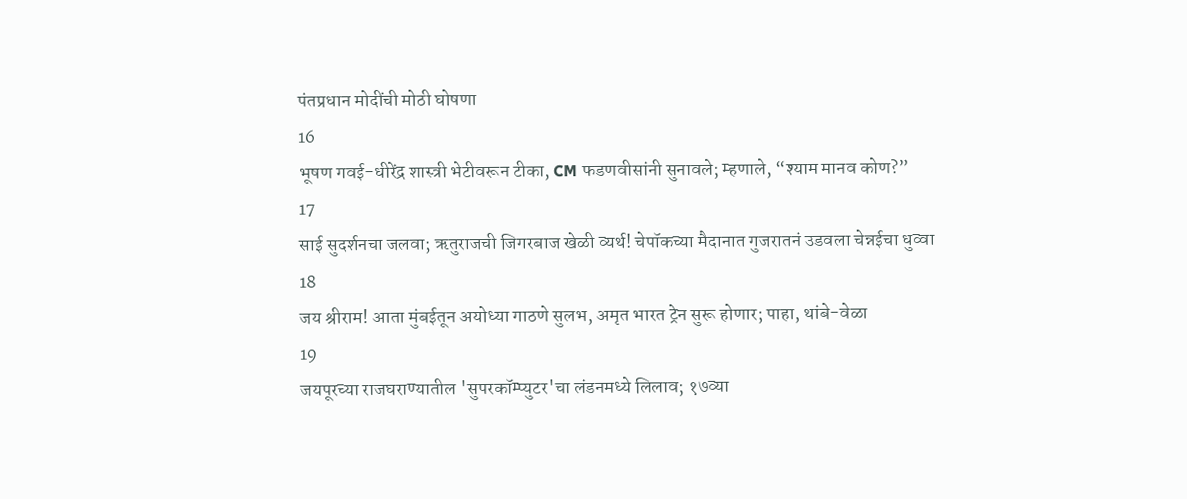पंतप्रधान मोदींची मोठी घोषणा
16
भूषण गवई-धीरेंद्र शास्त्री भेटीवरून टीका, CM फडणवीसांनी सुनावले; म्हणाले, “श्याम मानव कोण?”
17
साई सुदर्शनचा जलवा; ऋतुराजची जिगरबाज खेळी व्यर्थ! चेपॉकच्या मैदानात गुजरातनं उडवला चेन्नईचा धुव्वा
18
जय श्रीराम! आता मुंबईतून अयोध्या गाठणे सुलभ, अमृत भारत ट्रेन सुरू होणार; पाहा, थांबे-वेळा
19
जयपूरच्या राजघराण्यातील 'सुपरकॉम्प्युटर'चा लंडनमध्ये लिलाव; १७व्या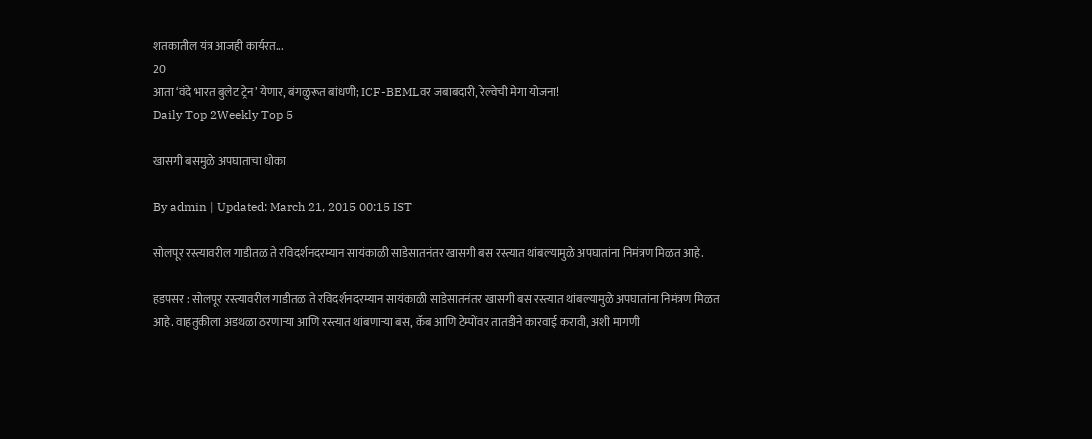शतकातील यंत्र आजही कार्यरत...
20
आता ‘वंदे भारत बुलेट ट्रेन’ येणार, बंगळुरूत बांधणी; ICF-BEMLवर जबाबदारी, रेल्वेची मेगा योजना!
Daily Top 2Weekly Top 5

खासगी बसमुळे अपघाताचा धोका

By admin | Updated: March 21, 2015 00:15 IST

सोलपूर रस्त्यावरील गाडीतळ ते रविदर्शनदरम्यान सायंकाळी साडेसातनंतर खासगी बस रस्त्यात थांबल्यामुळे अपघातांना निमंत्रण मिळत आहे.

हडपसर : सोलपूर रस्त्यावरील गाडीतळ ते रविदर्शनदरम्यान सायंकाळी साडेसातनंतर खासगी बस रस्त्यात थांबल्यामुळे अपघातांना निमंत्रण मिळत आहे. वाहतुकीला अडथळा ठरणाऱ्या आणि रस्त्यात थांबणाऱ्या बस, कॅब आणि टेम्पोंवर तातडीने कारवाई करावी, अशी मागणी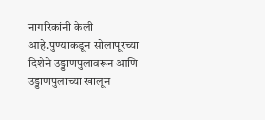नागरिकांनी केली आहे.पुण्याकडून सोलापूरच्या दिशेने उड्डाणपुलावरून आणि उड्डाणपुलाच्या खालून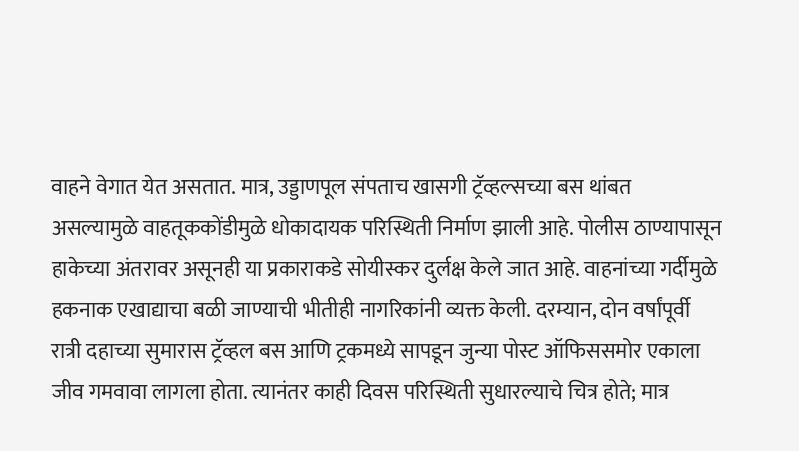वाहने वेगात येत असतात. मात्र, उड्डाणपूल संपताच खासगी ट्रॅव्हल्सच्या बस थांबत असल्यामुळे वाहतूककोंडीमुळे धोकादायक परिस्थिती निर्माण झाली आहे. पोलीस ठाण्यापासून हाकेच्या अंतरावर असूनही या प्रकाराकडे सोयीस्कर दुर्लक्ष केले जात आहे. वाहनांच्या गर्दीमुळे हकनाक एखाद्याचा बळी जाण्याची भीतीही नागरिकांनी व्यक्त केली. दरम्यान, दोन वर्षांपूर्वी रात्री दहाच्या सुमारास ट्रॅव्हल बस आणि ट्रकमध्ये सापडून जुन्या पोस्ट ऑफिससमोर एकाला जीव गमवावा लागला होता. त्यानंतर काही दिवस परिस्थिती सुधारल्याचे चित्र होते; मात्र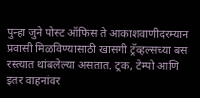पुन्हा जुने पोस्ट ऑफिस ते आकाशवाणीदरम्यान प्रवासी मिळविण्यासाठी खासगी ट्रॅव्हल्सच्या बस रस्त्यात थांबलेल्या असतात. ट्रक, टेम्पो आणि इतर वाहनांवर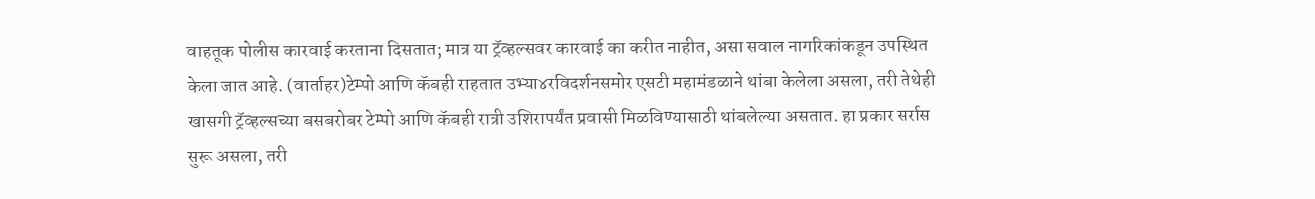वाहतूक पोलीस कारवाई करताना दिसतात; मात्र या ट्रॅव्हल्सवर कारवाई का करीत नाहीत, असा सवाल नागरिकांकडून उपस्थित केला जात आहे. (वार्ताहर)टेम्पो आणि कॅबही राहतात उभ्या४रविदर्शनसमोर एसटी महामंडळाने थांबा केलेला असला, तरी तेथेही खासगी ट्रॅव्हल्सच्या बसबरोबर टेम्पो आणि कॅबही रात्री उशिरापर्यंत प्रवासी मिळविण्यासाठी थांबलेल्या असतात. हा प्रकार सर्रास सुरू असला, तरी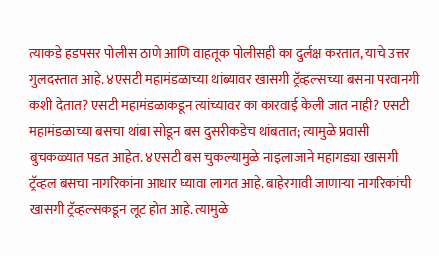त्याकडे हडपसर पोलीस ठाणे आणि वाहतूक पोलीसही का दुर्लक्ष करतात, याचे उत्तर गुलदस्तात आहे. ४एसटी महामंडळाच्या थांब्यावर खासगी ट्रॅव्हल्सच्या बसना परवानगी कशी देतात? एसटी महामंडळाकडून त्यांच्यावर का कारवाई केली जात नाही? एसटी महामंडळाच्या बसचा थांबा सोडून बस दुसरीकडेच थांबतात; त्यामुळे प्रवासी बुचकळ्यात पडत आहेत. ४एसटी बस चुकल्यामुळे नाइलाजाने महागड्या खासगी ट्रॅव्हल बसचा नागरिकांना आधार घ्यावा लागत आहे. बाहेरगावी जाणाऱ्या नागरिकांची खासगी ट्रॅव्हल्सकडून लूट होत आहे. त्यामुळे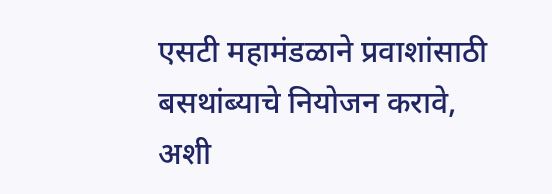एसटी महामंडळाने प्रवाशांसाठी बसथांब्याचे नियोजन करावे, अशी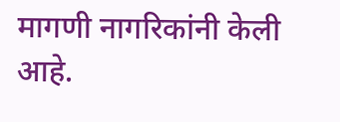मागणी नागरिकांनी केली आहे.